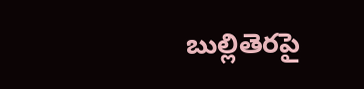బుల్లితెరపై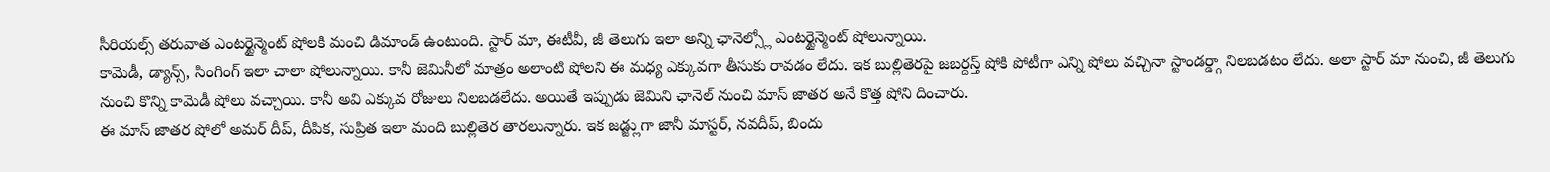సీరియల్స్ తరువాత ఎంటర్టైన్మెంట్ షోలకి మంచి డిమాండ్ ఉంటుంది. స్టార్ మా, ఈటీవీ, జీ తెలుగు ఇలా అన్ని ఛానెల్స్లో ఎంటర్టైన్మెంట్ షోలున్నాయి.
కామెడీ, డ్యాన్స్, సింగింగ్ ఇలా చాలా షోలున్నాయి. కానీ జెమినీలో మాత్రం అలాంటి షోలని ఈ మధ్య ఎక్కువగా తీసుకు రావడం లేదు. ఇక బుల్లితెరపై జబర్దస్త్ షోకి పోటీగా ఎన్ని షోలు వచ్చినా స్టాండర్డ్గా నిలబడటం లేదు. అలా స్టార్ మా నుంచి, జీ తెలుగు నుంచి కొన్ని కామెడీ షోలు వచ్చాయి. కానీ అవి ఎక్కువ రోజులు నిలబడలేదు. అయితే ఇప్పుడు జెమిని ఛానెల్ నుంచి మాస్ జాతర అనే కొత్త షోని దించారు.
ఈ మాస్ జాతర షోలో అమర్ దీప్, దీపిక, సుప్రిత ఇలా మంది బుల్లితెర తారలున్నారు. ఇక జడ్జ్లుగా జానీ మాస్టర్, నవదీప్, బిందు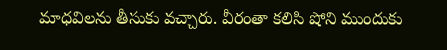మాధవిలను తీసుకు వచ్చారు. వీరంతా కలిసి షోని ముందుకు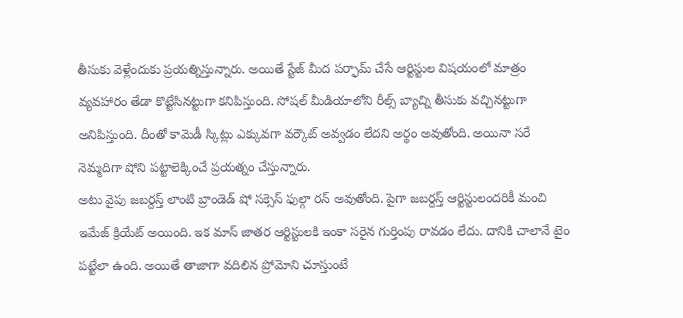తీసుకు వెళ్లేందుకు ప్రయత్నిస్తున్నారు. అయితే స్టేజ్ మీద పర్ఫామ్ చేసే ఆర్టిస్టుల విషయంలో మాత్రం వ్యవహారం తేడా కొట్టేసినట్టుగా కనిపిస్తుంది. సోషల్ మీడియాలోని రీల్స్ బ్యాచ్ని తీసుకు వచ్చినట్టుగా అనిపిస్తుంది. దీంతో కామెడీ స్కిట్లు ఎక్కువగా వర్కౌట్ అవ్వడం లేదని అర్థం అవుతోంది. అయినా సరే నెమ్మదిగా షోని పట్టాలెక్కించే ప్రయత్నం చేస్తున్నారు.
అటు వైపు జబర్దస్త్ లాంటి బ్రాండెడ్ షో సక్సెస్ ఫుల్గా రన్ అవుతోంది. పైగా జబర్దస్త్ ఆర్టిస్టులందరికీ మంచి ఇమేజ్ క్రియేట్ అయింది. ఇక మాస్ జాతర ఆర్టిస్టులకి ఇంకా సరైన గుర్తింపు రావడం లేదు. దానికి చాలానే టైం పట్టేలా ఉంది. అయితే తాజాగా వదిలిన ప్రోమోని చూస్తుంటే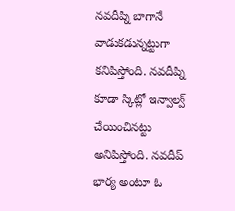నవదీప్ని బాగానే వాడుకడున్నట్టుగా కనిపిస్తోంది. నవదీప్ని కూడా స్కిట్లో ఇన్వాల్వ్ చేయించినట్టు అనిపిస్తోంది. నవదీప్ భార్య అంటూ ఓ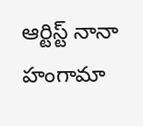ఆర్టిస్ట్ నానా హంగామా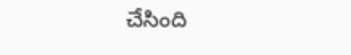చేసింది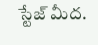స్టేజ్ మీద.